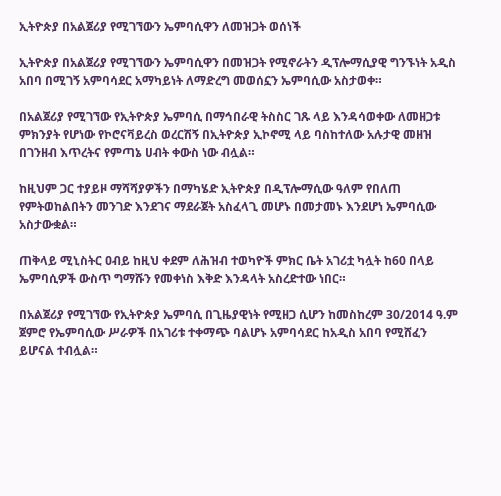ኢትዮጵያ በአልጀሪያ የሚገኘውን ኤምባሲዋን ለመዝጋት ወሰነች

ኢትዮጵያ በአልጀሪያ የሚገኘውን ኤምባሲዋን በመዝጋት የሚኖራትን ዲፕሎማሲያዊ ግንኙነት አዲስ አበባ በሚገኝ አምባሳደር አማካይነት ለማድረግ መወሰኗን ኤምባሲው አስታወቀ።

በአልጀሪያ የሚገኘው የኢትዮጵያ ኤምባሲ በማኅበራዊ ትስስር ገጹ ላይ እንዳሳወቀው ለመዘጋቱ ምክንያት የሆነው የኮሮናቫይረስ ወረርሽኝ በኢትዮጵያ ኢኮኖሚ ላይ ባስከተለው አሉታዊ መዘዝ በገንዘብ እጥረትና የምጣኔ ሀብት ቀውስ ነው ብሏል።

ከዚህም ጋር ተያይዞ ማሻሻያዎችን በማካሄድ ኢትዮጵያ በዲፕሎማሲው ዓለም የበለጠ የምትወከልበትን መንገድ እንደገና ማደራጀት አስፈላጊ መሆኑ በመታመኑ እንደሆነ ኤምባሲው አስታውቋል።

ጠቅላይ ሚኒስትር ዐብይ ከዚህ ቀደም ለሕዝብ ተወካዮች ምክር ቤት አገሪቷ ካሏት ከ60 በላይ ኤምባሲዎች ውስጥ ግማሹን የመቀነስ እቅድ እንዳላት አስረድተው ነበር።

በአልጀሪያ የሚገኘው የኢትዮጵያ ኤምባሲ በጊዜያዊነት የሚዘጋ ሲሆን ከመስከረም 30/2014 ዓ.ም ጀምሮ የኤምባሲው ሥራዎች በአገሪቱ ተቀማጭ ባልሆኑ አምባሳደር ከአዲስ አበባ የሚሸፈን ይሆናል ተብሏል።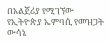በአልጀሪያ የሚገኘው የኢትዮጵያ ኤምባሲ የመዝጋት ውሳኔ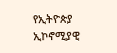የኢትዮጵያ ኢኮኖሚያዊ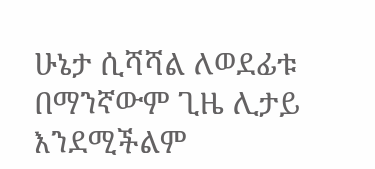ሁኔታ ሲሻሻል ለወደፊቱ በማንኛውም ጊዜ ሊታይ እንደሚችልም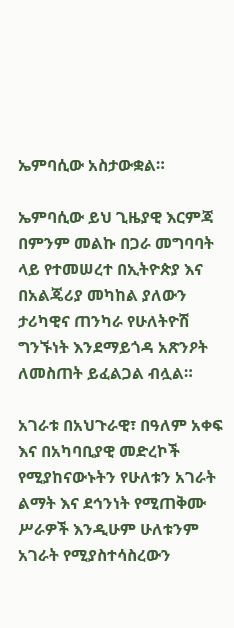ኤምባሲው አስታውቋል።

ኤምባሲው ይህ ጊዜያዊ እርምጃ በምንም መልኩ በጋራ መግባባት ላይ የተመሠረተ በኢትዮጵያ እና በአልጄሪያ መካከል ያለውን ታሪካዊና ጠንካራ የሁለትዮሽ ግንኙነት እንደማይጎዳ አጽንዖት ለመስጠት ይፈልጋል ብሏል።

አገራቱ በአህጉራዊ፣ በዓለም አቀፍ እና በአካባቢያዊ መድረኮች የሚያከናውኑትን የሁለቱን አገራት ልማት እና ደኅንነት የሚጠቅሙ ሥራዎች እንዲሁም ሁለቱንም አገራት የሚያስተሳስረውን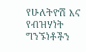የሁለትዮሽ እና የብዝሃነት ግንኙነቶችን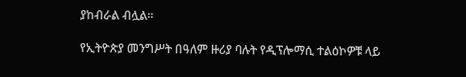ያከብራል ብሏል።

የኢትዮጵያ መንግሥት በዓለም ዙሪያ ባሉት የዲፕሎማሲ ተልዕኮዎቹ ላይ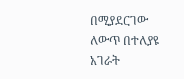በሚያደርገው ለውጥ በተለያዩ አገራት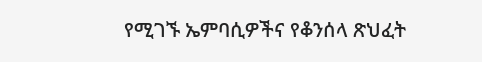የሚገኙ ኤምባሲዎችና የቆንሰላ ጽህፈት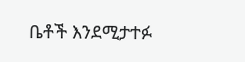ቤቶች እንደሚታተፉ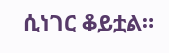ሲነገር ቆይቷል።